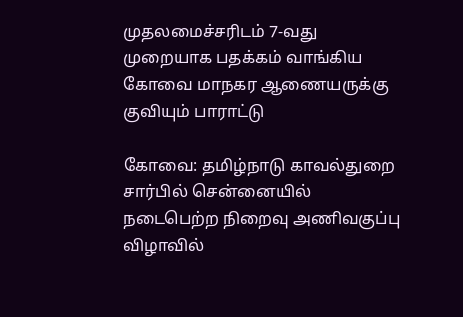முதலமைச்சரிடம் 7-வது முறையாக பதக்கம் வாங்கிய கோவை மாநகர ஆணையருக்கு குவியும் பாராட்டு

கோவை: தமிழ்நாடு காவல்துறை சார்பில் சென்னையில் நடைபெற்ற நிறைவு அணிவகுப்பு விழாவில்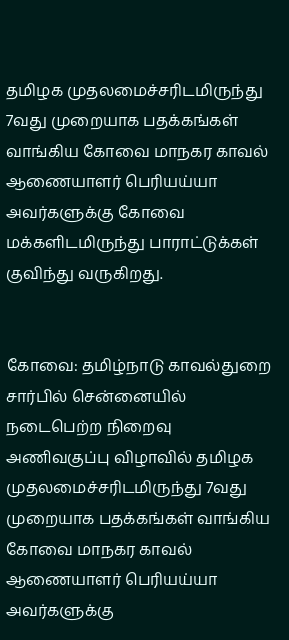தமிழக முதலமைச்சரிடமிருந்து 7வது முறையாக பதக்கங்கள் வாங்கிய கோவை மாநகர காவல் ஆணையாளர் பெரியய்யா அவர்களுக்கு கோவை மக்களிடமிருந்து பாராட்டுக்கள் குவிந்து வருகிறது.


கோவை: தமிழ்நாடு காவல்துறை சார்பில் சென்னையில் நடைபெற்ற நிறைவு அணிவகுப்பு விழாவில் தமிழக முதலமைச்சரிடமிருந்து 7வது முறையாக பதக்கங்கள் வாங்கிய கோவை மாநகர காவல் ஆணையாளர் பெரியய்யா அவர்களுக்கு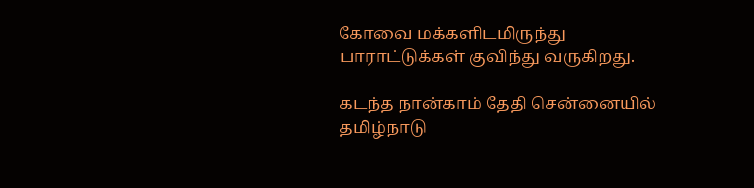கோவை மக்களிடமிருந்து பாராட்டுக்கள் குவிந்து வருகிறது.

கடந்த நான்காம் தேதி சென்னையில் தமிழ்நாடு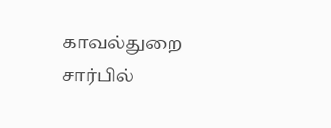காவல்துறை சார்பில்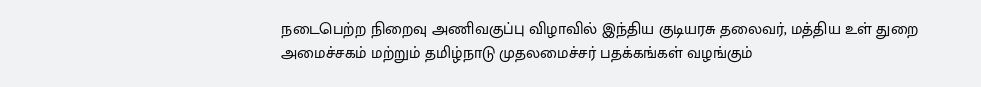நடைபெற்ற நிறைவு அணிவகுப்பு விழாவில் இந்திய குடியரசு தலைவர், மத்திய உள் துறை அமைச்சகம் மற்றும் தமிழ்நாடு முதலமைச்சர் பதக்கங்கள் வழங்கும்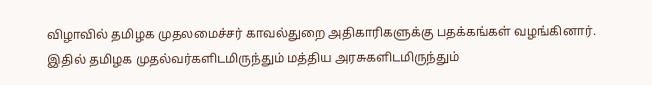விழாவில் தமிழக முதலமைச்சர் காவல்துறை அதிகாரிகளுக்கு பதக்கங்கள் வழங்கினார். இதில் தமிழக முதல்வர்களிடமிருந்தும் மத்திய அரசுகளிடமிருந்தும்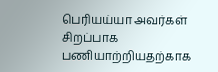பெரியய்யா அவர்கள் சிறப்பாக பணியாற்றியதற்காக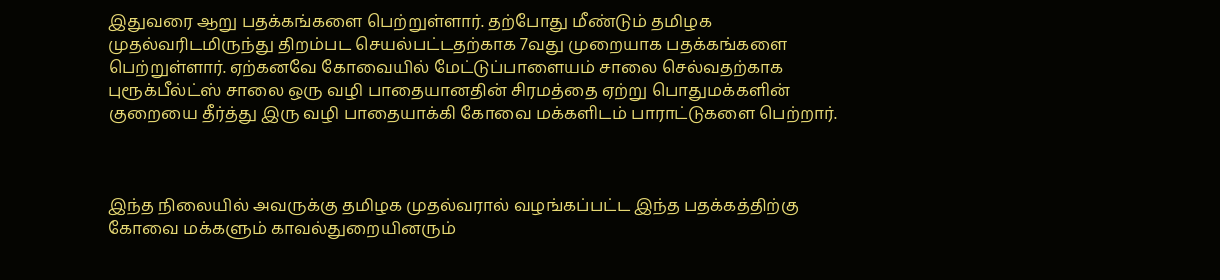இதுவரை ஆறு பதக்கங்களை பெற்றுள்ளார். தற்போது மீண்டும் தமிழக முதல்வரிடமிருந்து திறம்பட செயல்பட்டதற்காக 7வது முறையாக பதக்கங்களை பெற்றுள்ளார். ஏற்கனவே கோவையில் மேட்டுப்பாளையம் சாலை செல்வதற்காக புரூக்பீல்ட்ஸ் சாலை ஒரு வழி பாதையானதின் சிரமத்தை ஏற்று பொதுமக்களின் குறையை தீர்த்து இரு வழி பாதையாக்கி கோவை மக்களிடம் பாராட்டுகளை பெற்றார்.



இந்த நிலையில் அவருக்கு தமிழக முதல்வரால் வழங்கப்பட்ட இந்த பதக்கத்திற்கு கோவை மக்களும் காவல்துறையினரும்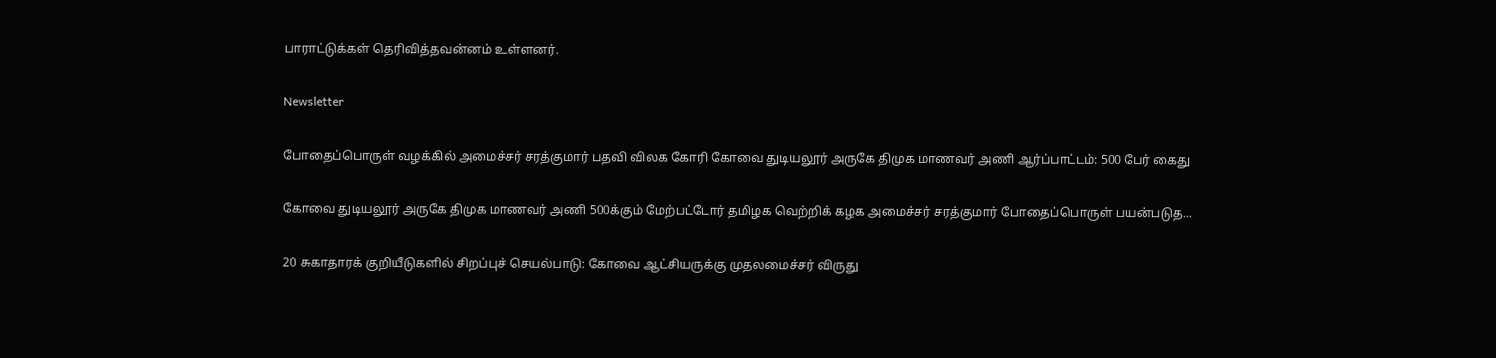பாராட்டுக்கள் தெரிவித்தவன்னம் உள்ளனர்.

Newsletter

போதைப்பொருள் வழக்கில் அமைச்சர் சரத்குமார் பதவி விலக கோரி கோவை துடியலூர் அருகே திமுக மாணவர் அணி ஆர்ப்பாட்டம்: 500 பேர் கைது

கோவை துடியலூர் அருகே திமுக மாணவர் அணி 500க்கும் மேற்பட்டோர் தமிழக வெற்றிக் கழக அமைச்சர் சரத்குமார் போதைப்பொருள் பயன்படுத...

20 சுகாதாரக் குறியீடுகளில் சிறப்புச் செயல்பாடு: கோவை ஆட்சியருக்கு முதலமைச்சர் விருது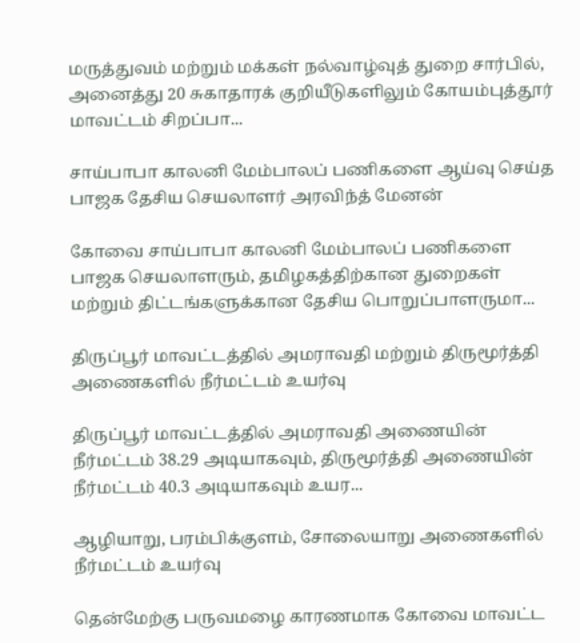மருத்துவம் மற்றும் மக்கள் நல்வாழ்வுத் துறை சார்பில், அனைத்து 20 சுகாதாரக் குறியீடுகளிலும் கோயம்புத்தூர் மாவட்டம் சிறப்பா...

சாய்பாபா காலனி மேம்பாலப் பணிகளை ஆய்வு செய்த பாஜக தேசிய செயலாளர் அரவிந்த் மேனன்

கோவை சாய்பாபா காலனி மேம்பாலப் பணிகளை பாஜக செயலாளரும், தமிழகத்திற்கான துறைகள் மற்றும் திட்டங்களுக்கான தேசிய பொறுப்பாளருமா...

திருப்பூர் மாவட்டத்தில் அமராவதி மற்றும் திருமூர்த்தி அணைகளில் நீர்மட்டம் உயர்வு

திருப்பூர் மாவட்டத்தில் அமராவதி அணையின் நீர்மட்டம் 38.29 அடியாகவும், திருமூர்த்தி அணையின் நீர்மட்டம் 40.3 அடியாகவும் உயர...

ஆழியாறு, பரம்பிக்குளம், சோலையாறு அணைகளில் நீர்மட்டம் உயர்வு

தென்மேற்கு பருவமழை காரணமாக கோவை மாவட்ட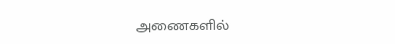அணைகளில்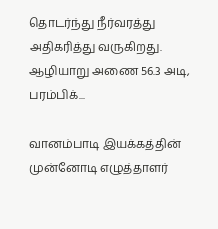தொடர்ந்து நீர்வரத்து அதிகரித்து வருகிறது. ஆழியாறு அணை 56.3 அடி, பரம்பிக்...

வானம்பாடி இயக்கத்தின் முன்னோடி எழுத்தாளர்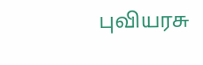புவியரசு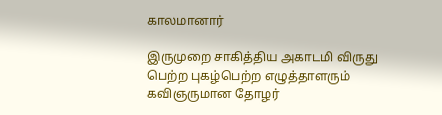காலமானார்

இருமுறை சாகித்திய அகாடமி விருது பெற்ற புகழ்பெற்ற எழுத்தாளரும் கவிஞருமான தோழர்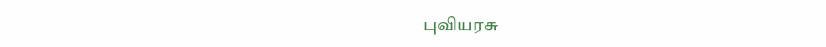புவியரசு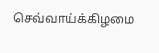செவ்வாய்க்கிழமை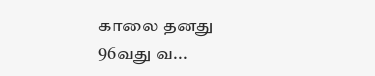காலை தனது 96வது வ...